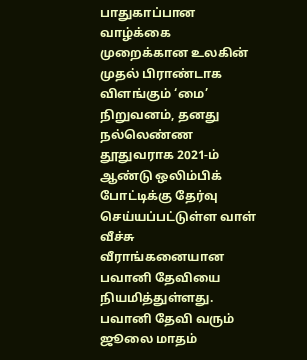பாதுகாப்பான வாழ்க்கை முறைக்கான உலகின் முதல் பிராண்டாக விளங்கும் ‘மை’ நிறுவனம், தனது நல்லெண்ண தூதுவராக 2021-ம் ஆண்டு ஒலிம்பிக் போட்டிக்கு தேர்வு செய்யப்பட்டுள்ள வாள் வீச்சு வீராங்கனையான பவானி தேவியை நியமித்துள்ளது. பவானி தேவி வரும் ஜூலை மாதம்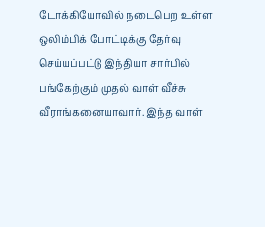டோக்கியோவில் நடைபெற உள்ள ஒலிம்பிக் போட்டிக்கு தேர்வு செய்யப்பட்டு இந்தியா சார்பில் பங்கேற்கும் முதல் வாள் வீச்சு வீராங்கனையாவார். இந்த வாள்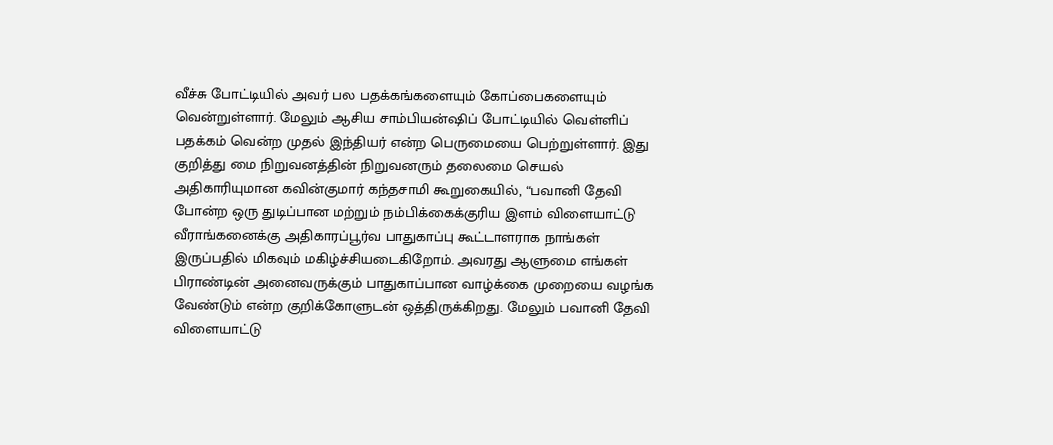வீச்சு போட்டியில் அவர் பல பதக்கங்களையும் கோப்பைகளையும் வென்றுள்ளார். மேலும் ஆசிய சாம்பியன்ஷிப் போட்டியில் வெள்ளிப் பதக்கம் வென்ற முதல் இந்தியர் என்ற பெருமையை பெற்றுள்ளார். இது குறித்து மை நிறுவனத்தின் நிறுவனரும் தலைமை செயல் அதிகாரியுமான கவின்குமார் கந்தசாமி கூறுகையில், “பவானி தேவி போன்ற ஒரு துடிப்பான மற்றும் நம்பிக்கைக்குரிய இளம் விளையாட்டு வீராங்கனைக்கு அதிகாரப்பூர்வ பாதுகாப்பு கூட்டாளராக நாங்கள் இருப்பதில் மிகவும் மகிழ்ச்சியடைகிறோம். அவரது ஆளுமை எங்கள் பிராண்டின் அனைவருக்கும் பாதுகாப்பான வாழ்க்கை முறையை வழங்க வேண்டும் என்ற குறிக்கோளுடன் ஒத்திருக்கிறது. மேலும் பவானி தேவி விளையாட்டு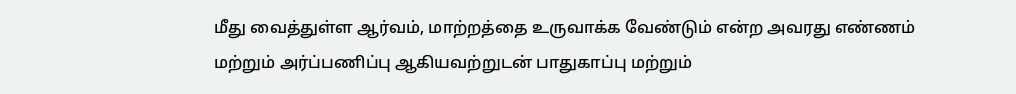மீது வைத்துள்ள ஆர்வம், மாற்றத்தை உருவாக்க வேண்டும் என்ற அவரது எண்ணம் மற்றும் அர்ப்பணிப்பு ஆகியவற்றுடன் பாதுகாப்பு மற்றும்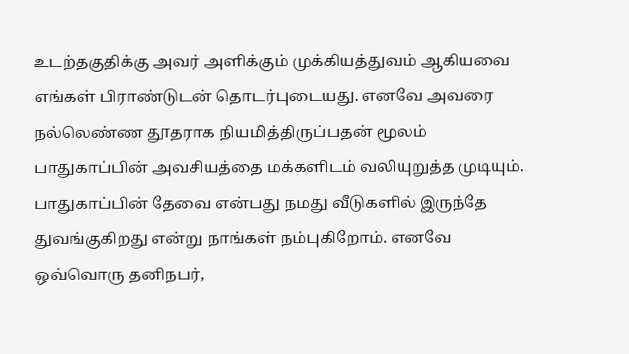உடற்தகுதிக்கு அவர் அளிக்கும் முக்கியத்துவம் ஆகியவை எங்கள் பிராண்டுடன் தொடர்புடையது. எனவே அவரை நல்லெண்ண தூதராக நியமித்திருப்பதன் மூலம் பாதுகாப்பின் அவசியத்தை மக்களிடம் வலியுறுத்த முடியும். பாதுகாப்பின் தேவை என்பது நமது வீடுகளில் இருந்தே துவங்குகிறது என்று நாங்கள் நம்புகிறோம். எனவே ஒவ்வொரு தனிநபர்,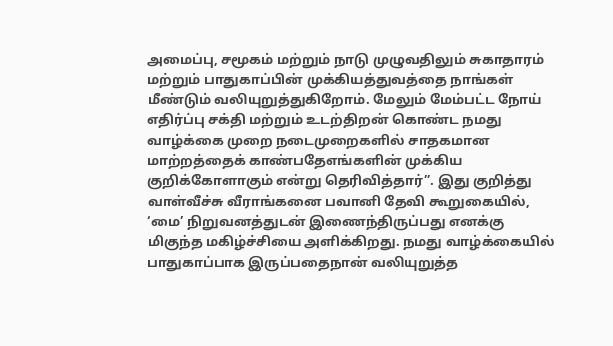அமைப்பு, சமூகம் மற்றும் நாடு முழுவதிலும் சுகாதாரம் மற்றும் பாதுகாப்பின் முக்கியத்துவத்தை நாங்கள் மீண்டும் வலியுறுத்துகிறோம். மேலும் மேம்பட்ட நோய் எதிர்ப்பு சக்தி மற்றும் உடற்திறன் கொண்ட நமது வாழ்க்கை முறை நடைமுறைகளில் சாதகமான மாற்றத்தைக் காண்பதேஎங்களின் முக்கிய குறிக்கோளாகும் என்று தெரிவித்தார்”. இது குறித்து வாள்வீச்சு வீராங்கனை பவானி தேவி கூறுகையில், ‘மை’ நிறுவனத்துடன் இணைந்திருப்பது எனக்கு மிகுந்த மகிழ்ச்சியை அளிக்கிறது. நமது வாழ்க்கையில் பாதுகாப்பாக இருப்பதைநான் வலியுறுத்த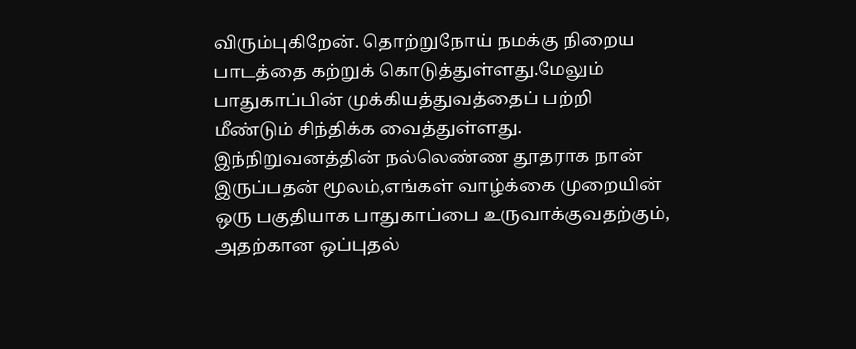விரும்புகிறேன். தொற்றுநோய் நமக்கு நிறைய பாடத்தை கற்றுக் கொடுத்துள்ளது.மேலும் பாதுகாப்பின் முக்கியத்துவத்தைப் பற்றி மீண்டும் சிந்திக்க வைத்துள்ளது. இந்நிறுவனத்தின் நல்லெண்ண தூதராக நான் இருப்பதன் மூலம்,எங்கள் வாழ்க்கை முறையின் ஒரு பகுதியாக பாதுகாப்பை உருவாக்குவதற்கும், அதற்கான ஒப்புதல்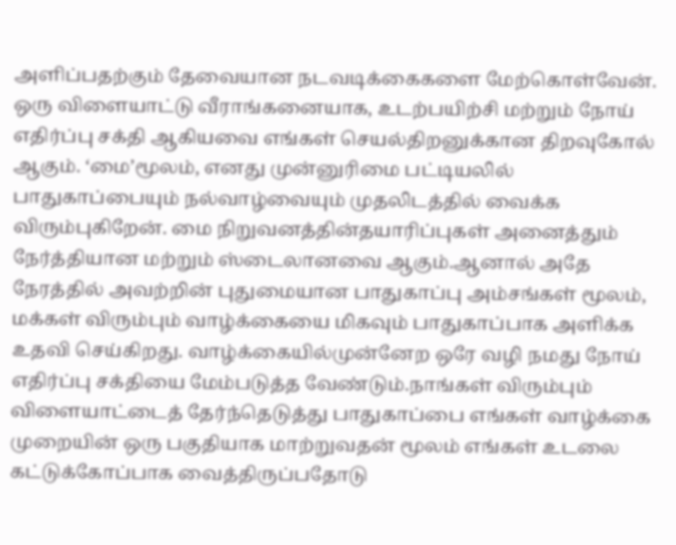அளிப்பதற்கும் தேவையான நடவடிக்கைகளை மேற்கொள்வேன். ஒரு விளையாட்டு வீராங்கனையாக, உடற்பயிற்சி மற்றும் நோய் எதிர்ப்பு சக்தி ஆகியவை எங்கள் செயல்திறனுக்கான திறவுகோல் ஆகும். ‘மை’மூலம், எனது முன்னுரிமை பட்டியலில் பாதுகாப்பையும் நல்வாழ்வையும் முதலிடத்தில் வைக்க விரும்புகிறேன். மை நிறுவனத்தின்தயாரிப்புகள் அனைத்தும் நேர்த்தியான மற்றும் ஸ்டைலானவை ஆகும்.ஆனால் அதே நேரத்தில் அவற்றின் புதுமையான பாதுகாப்பு அம்சங்கள் மூலம், மக்கள் விரும்பும் வாழ்க்கையை மிகவும் பாதுகாப்பாக அளிக்க உதவி செய்கிறது. வாழ்க்கையில்முன்னேற ஒரே வழி நமது நோய் எதிர்ப்பு சக்தியை மேம்படுத்த வேண்டும்.நாங்கள் விரும்பும் விளையாட்டைத் தேர்ந்தெடுத்து பாதுகாப்பை எங்கள் வாழ்க்கை முறையின் ஒரு பகுதியாக மாற்றுவதன் மூலம் எங்கள் உடலை கட்டுக்கோப்பாக வைத்திருப்பதோடு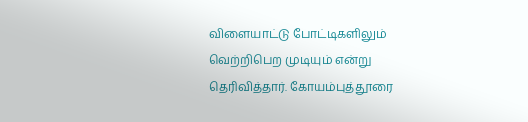விளையாட்டு போட்டிகளிலும் வெற்றிபெற முடியும் என்று தெரிவித்தார். கோயம்புத்தூரை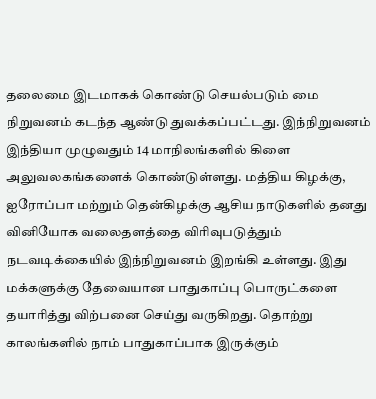தலைமை இடமாகக் கொண்டு செயல்படும் மை நிறுவனம் கடந்த ஆண்டு துவக்கப்பட்டது. இந்நிறுவனம் இந்தியா முழுவதும் 14 மாநிலங்களில் கிளை அலுவலகங்களைக் கொண்டுள்ளது. மத்திய கிழக்கு, ஐரோப்பா மற்றும் தென்கிழக்கு ஆசிய நாடுகளில் தனது வினியோக வலைதளத்தை விரிவுபடுத்தும் நடவடிக்கையில் இந்நிறுவனம் இறங்கி உள்ளது. இது மக்களுக்கு தேவையான பாதுகாப்பு பொருட்களை தயாரித்து விற்பனை செய்து வருகிறது. தொற்று காலங்களில் நாம் பாதுகாப்பாக இருக்கும்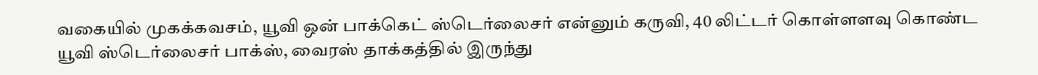வகையில் முகக்கவசம், யூவி ஒன் பாக்கெட் ஸ்டெர்லைசர் என்னும் கருவி, 40 லிட்டர் கொள்ளளவு கொண்ட யூவி ஸ்டெர்லைசர் பாக்ஸ், வைரஸ் தாக்கத்தில் இருந்து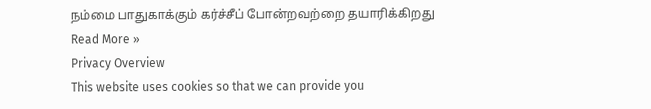நம்மை பாதுகாக்கும் கர்ச்சீப் போன்றவற்றை தயாரிக்கிறது
Read More »
Privacy Overview
This website uses cookies so that we can provide you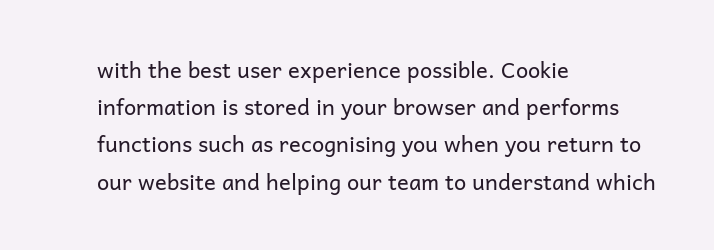with the best user experience possible. Cookie information is stored in your browser and performs functions such as recognising you when you return to our website and helping our team to understand which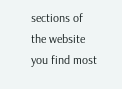sections of the website you find most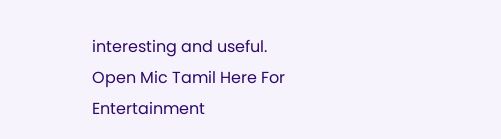interesting and useful.
Open Mic Tamil Here For Entertainment